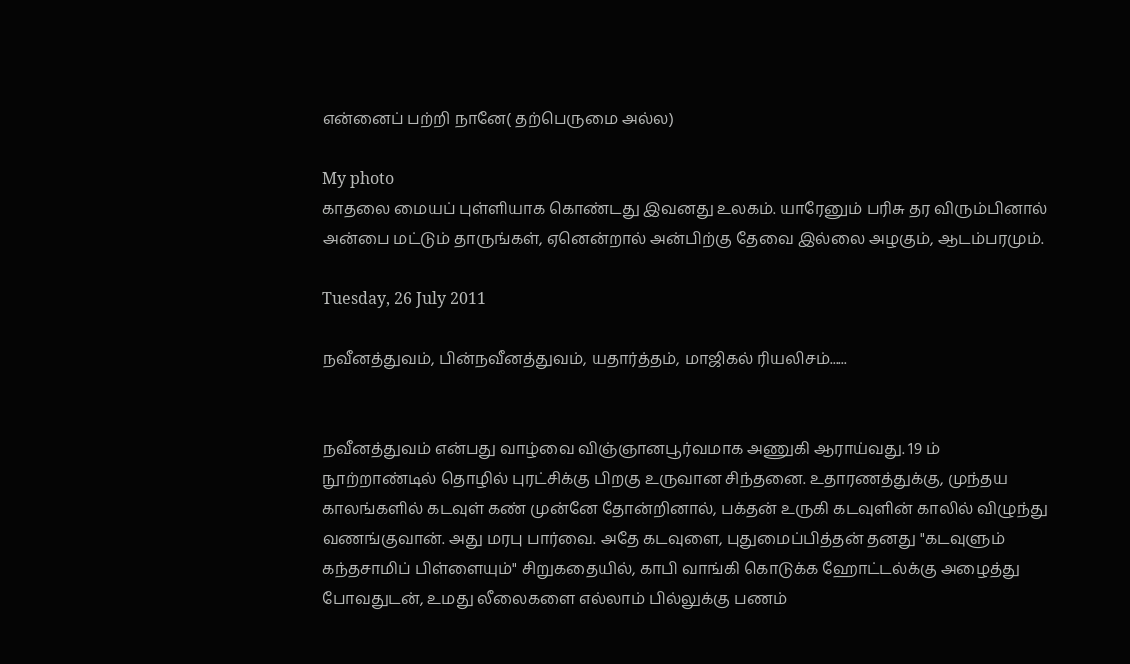என்னைப் பற்றி நானே( தற்பெருமை அல்ல)

My photo
காதலை மையப் புள்ளியாக கொண்டது இவனது உலகம். யாரேனும் பரிசு தர விரும்பினால் அன்பை மட்டும் தாருங்கள், ஏனென்றால் அன்பிற்கு தேவை இல்லை அழகும், ஆடம்பரமும்.

Tuesday, 26 July 2011

நவீனத்துவம், பின்நவீனத்துவம், யதார்த்தம், மாஜிகல் ரியலிசம்......


நவீனத்துவம் என்பது வாழ்வை விஞ்ஞானபூர்வமாக அணுகி ஆராய்வது. 19 ம் நூற்றாண்டில் தொழில் புரட்சிக்கு பிறகு உருவான சிந்தனை. உதாரணத்துக்கு, முந்தய காலங்களில் கடவுள் கண் முன்னே தோன்றினால், பக்தன் உருகி கடவுளின் காலில் விழுந்து வணங்குவான். அது மரபு பார்வை. அதே கடவுளை, புதுமைப்பித்தன் தனது "கடவுளும் கந்தசாமிப் பிள்ளையும்" சிறுகதையில், காபி வாங்கி கொடுக்க ஹோட்டல்க்கு அழைத்து போவதுடன், உமது லீலைகளை எல்லாம் பில்லுக்கு பணம்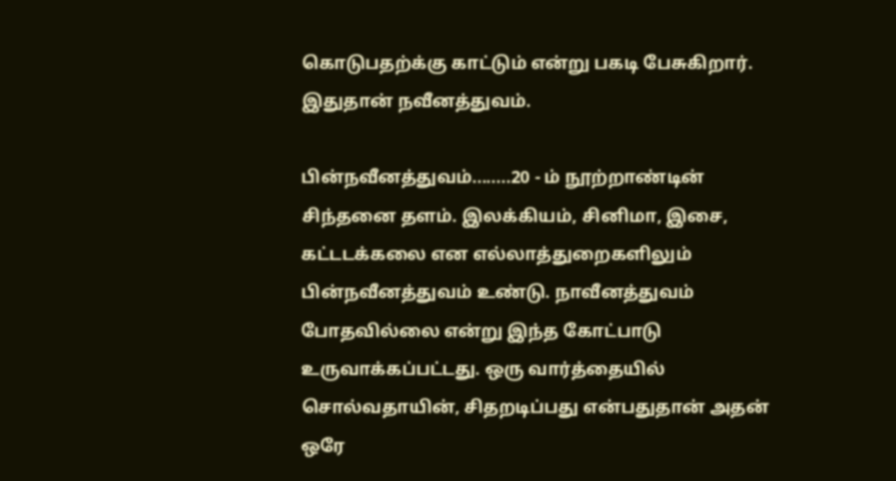கொடுபதற்க்கு காட்டும் என்று பகடி பேசுகிறார். இதுதான் நவீனத்துவம்.

பின்நவீனத்துவம்........20 - ம் நூற்றாண்டின் சிந்தனை தளம். இலக்கியம், சினிமா, இசை, கட்டடக்கலை என எல்லாத்துறைகளிலும் பின்நவீனத்துவம் உண்டு. நாவீனத்துவம் போதவில்லை என்று இந்த கோட்பாடு உருவாக்கப்பட்டது. ஒரு வார்த்தையில் சொல்வதாயின், சிதறடிப்பது என்பதுதான் அதன் ஒரே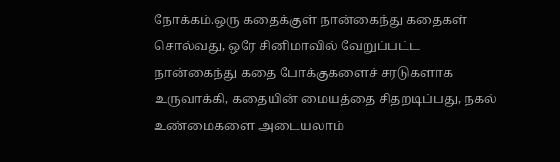நோக்கம்.ஒரு கதைக்குள் நான்கைந்து கதைகள் சொல்வது, ஒரே சினிமாவில் வேறுப்பட்ட  நான்கைந்து கதை போக்குகளைச் சரடுகளாக உருவாக்கி, கதையின் மையத்தை சிதறடிப்பது, நகல் உண்மைகளை அடையலாம்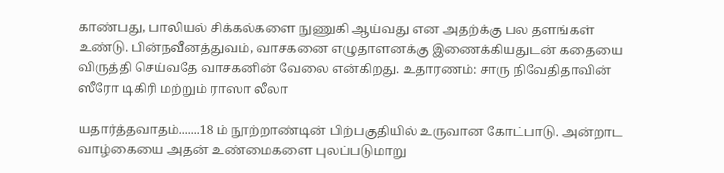காண்பது, பாலியல் சிக்கல்களை நுணுகி ஆய்வது என அதற்க்கு பல தளங்கள் உண்டு. பின்நவீனத்துவம், வாசகனை எழுதாளனக்கு இணைக்கியதுடன் கதையை விருத்தி செய்வதே வாசகனின் வேலை என்கிறது. உதாரணம்: சாரு நிவேதிதாவின் ஸீரோ டிகிரி மற்றும் ராஸா லீலா

யதார்த்தவாதம்.......18 ம் நூற்றாண்டின் பிற்பகுதியில் உருவான கோட்பாடு. அன்றாட வாழ்கையை அதன் உண்மைகளை புலப்படுமாறு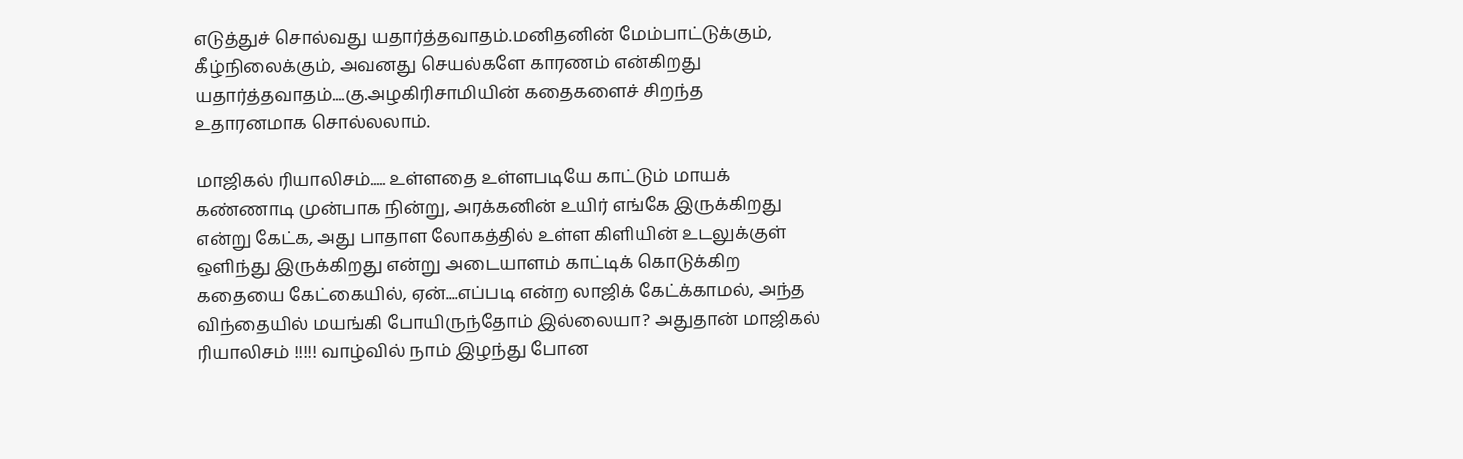எடுத்துச் சொல்வது யதார்த்தவாதம்.மனிதனின் மேம்பாட்டுக்கும், கீழ்நிலைக்கும், அவனது செயல்களே காரணம் என்கிறது யதார்த்தவாதம்....கு.அழகிரிசாமியின் கதைகளைச் சிறந்த உதாரனமாக சொல்லலாம்.

மாஜிகல் ரியாலிசம்..... உள்ளதை உள்ளபடியே காட்டும் மாயக் கண்ணாடி முன்பாக நின்று, அரக்கனின் உயிர் எங்கே இருக்கிறது என்று கேட்க, அது பாதாள லோகத்தில் உள்ள கிளியின் உடலுக்குள் ஒளிந்து இருக்கிறது என்று அடையாளம் காட்டிக் கொடுக்கிற கதையை கேட்கையில், ஏன்....எப்படி என்ற லாஜிக் கேட்க்காமல், அந்த விந்தையில் மயங்கி போயிருந்தோம் இல்லையா? அதுதான் மாஜிகல் ரியாலிசம் !!!!! வாழ்வில் நாம் இழந்து போன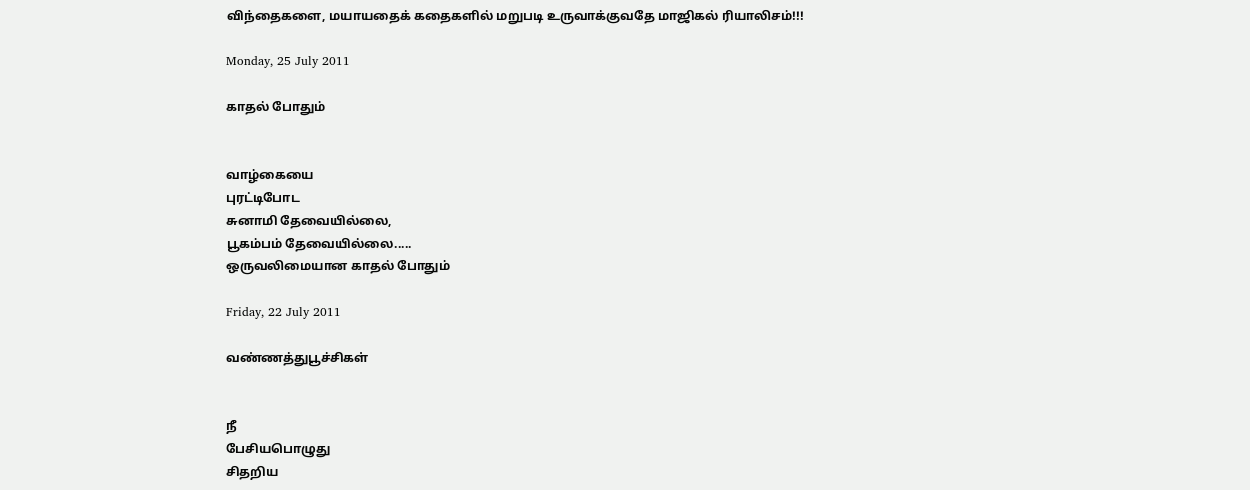விந்தைகளை, மயாயதைக் கதைகளில் மறுபடி உருவாக்குவதே மாஜிகல் ரியாலிசம்!!!

Monday, 25 July 2011

காதல் போதும்


வாழ்கையை
புரட்டிபோட
சுனாமி தேவையில்லை,
பூகம்பம் தேவையில்லை.....
ஒருவலிமையான காதல் போதும்

Friday, 22 July 2011

வண்ணத்துபூச்சிகள்


நீ
பேசியபொழுது
சிதறிய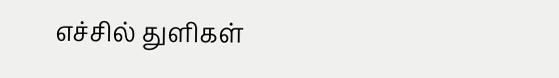எச்சில் துளிகள்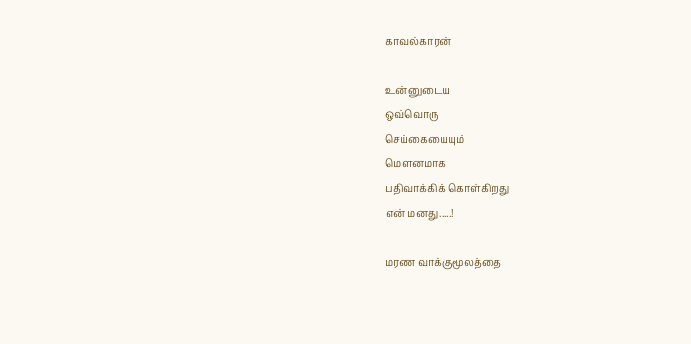காவல்காரன்

உன்னுடைய
ஒவ்வொரு
செய்கையையும்
மெளனமாக
பதிவாக்கிக் கொள்கிறது
என் மனது.....!

மரண வாக்குமூலத்தை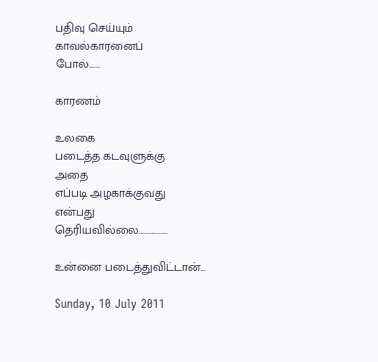பதிவு செய்யும்
காவல்காரனைப்
போல்......

காரணம்

உலகை
படைத்த கடவுளுக்கு
அதை
எப்படி அழகாக்குவது
என்பது
தெரியவில்லை................

உன்னை படைத்துவிட்டான்...

Sunday, 10 July 2011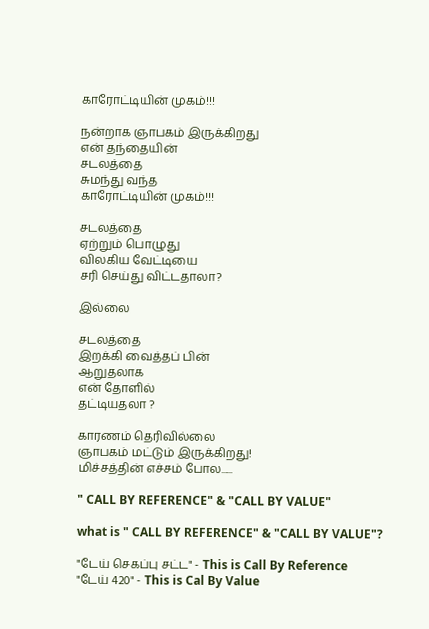காரோட்டியின் முகம்!!!

நன்றாக ஞாபகம் இருக்கிறது
என் தந்தையின்
சடலத்தை
சுமந்து வந்த
காரோட்டியின் முகம்!!!

சடலத்தை
ஏற்றும் பொழுது
விலகிய வேட்டியை
சரி செய்து விட்டதாலா?

இல்லை

சடலத்தை
இறக்கி வைத்தப் பின்
ஆறுதலாக
என் தோளில்
தட்டியதலா ?

காரணம் தெரிவில்லை
ஞாபகம் மட்டும் இருக்கிறது!
மிச்சத்தின் எச்சம் போல......

" CALL BY REFERENCE" & "CALL BY VALUE"

what is " CALL BY REFERENCE" & "CALL BY VALUE"?

"டேய் செகப்பு சட்ட" - This is Call By Reference
"டேய் 420" - This is Cal By Value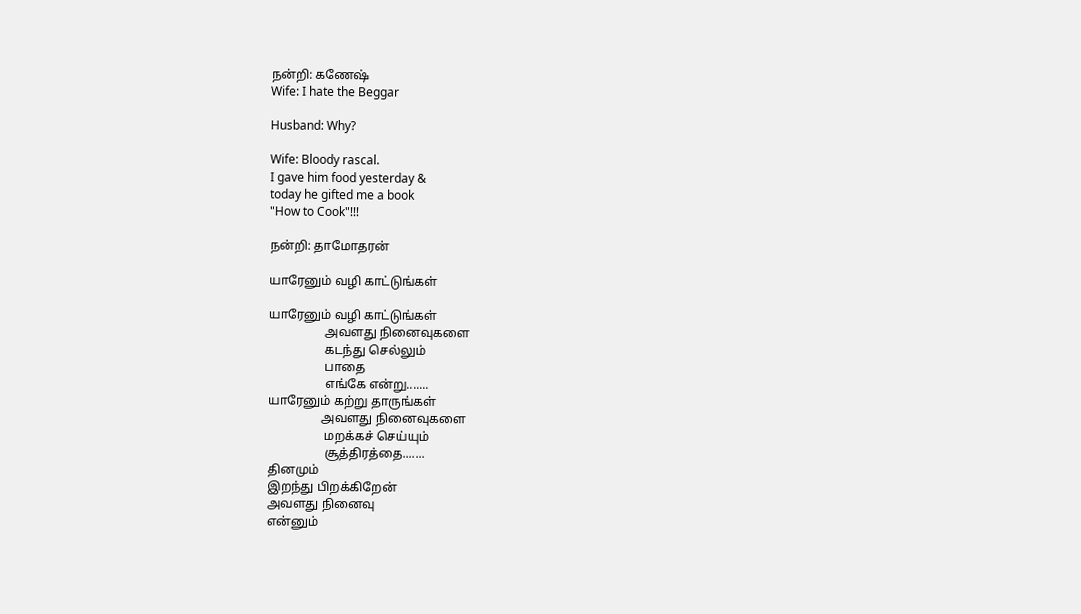நன்றி: கணேஷ்
Wife: I hate the Beggar

Husband: Why?

Wife: Bloody rascal.
I gave him food yesterday &
today he gifted me a book
"How to Cook"!!!

நன்றி: தாமோதரன்

யாரேனும் வழி காட்டுங்கள்

யாரேனும் வழி காட்டுங்கள்
                  அவளது நினைவுகளை
                  கடந்து செல்லும்
                  பாதை
                  எங்கே என்று.......
யாரேனும் கற்று தாருங்கள்
                 அவளது நினைவுகளை
                  மறக்கச் செய்யும்
                  சூத்திரத்தை.......
தினமும்
இறந்து பிறக்கிறேன்
அவளது நினைவு
என்னும்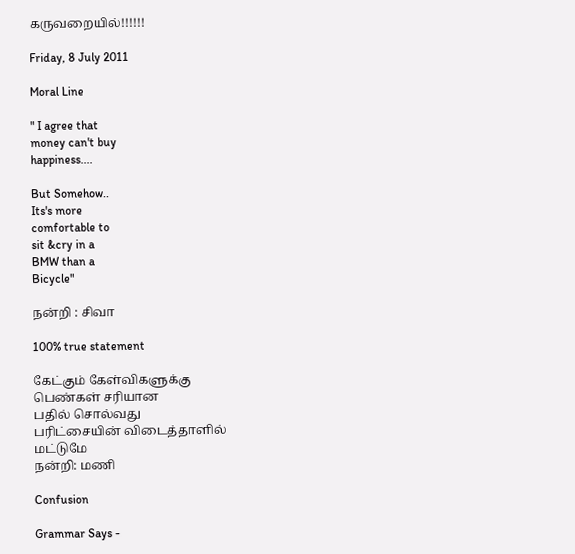கருவறையில்!!!!!!

Friday, 8 July 2011

Moral Line

" I agree that
money can't buy
happiness....

But Somehow..
Its's more
comfortable to
sit &cry in a
BMW than a
Bicycle"

நன்றி : சிவா

100% true statement

கேட்கும் கேள்விகளுக்கு
பெண்கள் சரியான
பதில் சொல்வது
பரிட்சையின் விடைத்தாளில்
மட்டுமே
நன்றி: மணி

Confusion

Grammar Says -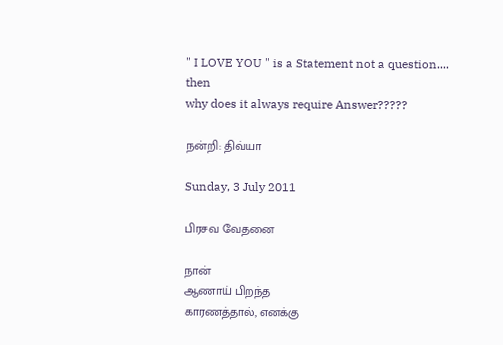" I LOVE YOU " is a Statement not a question....
then
why does it always require Answer?????

நன்றி: திவ்யா

Sunday, 3 July 2011

பிரசவ வேதனை

நான்
ஆணாய் பிறந்த
காரணத்தால், எனக்கு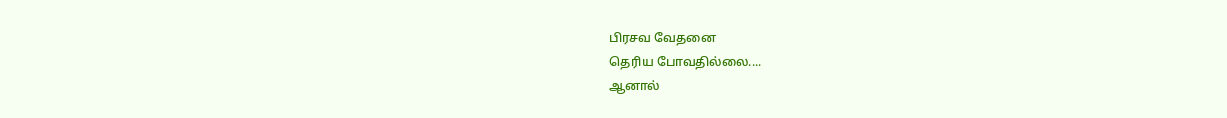பிரசவ வேதனை
தெரிய போவதில்லை....
ஆனால்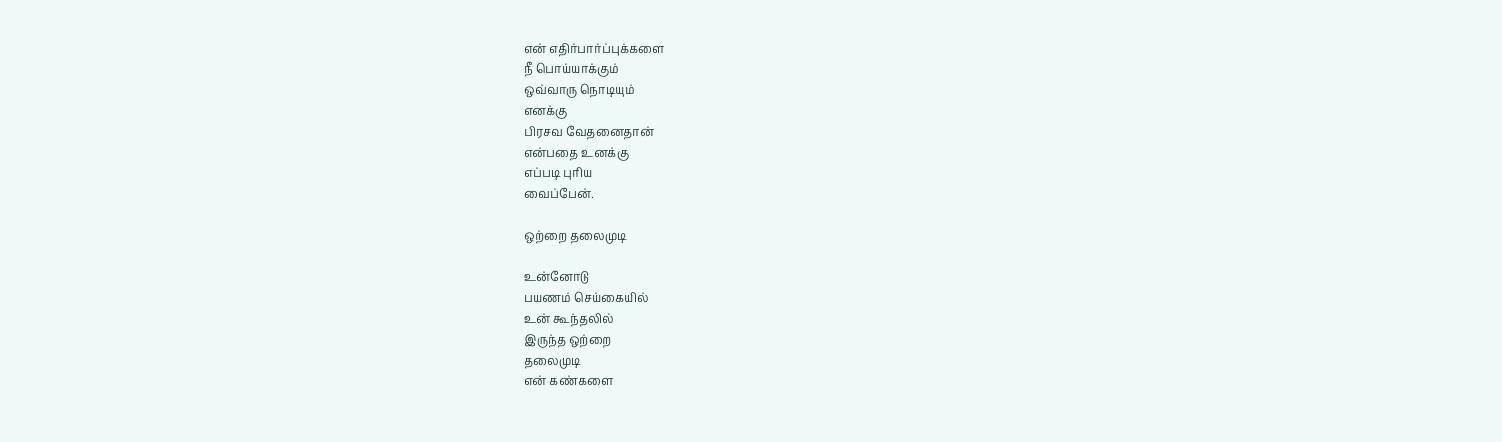என் எதிர்பார்ப்புக்களை
நீ பொய்யாக்கும்
ஒவ்வாரு நொடியும்
எனக்கு
பிரசவ வேதனைதான்
என்பதை உனக்கு
எப்படி புரிய
வைப்பேன்.

ஒற்றை தலைமுடி

உன்னோடு
பயணம் செய்கையில்
உன் கூந்தலில்
இருந்த ஒற்றை
தலைமுடி
என் கண்களை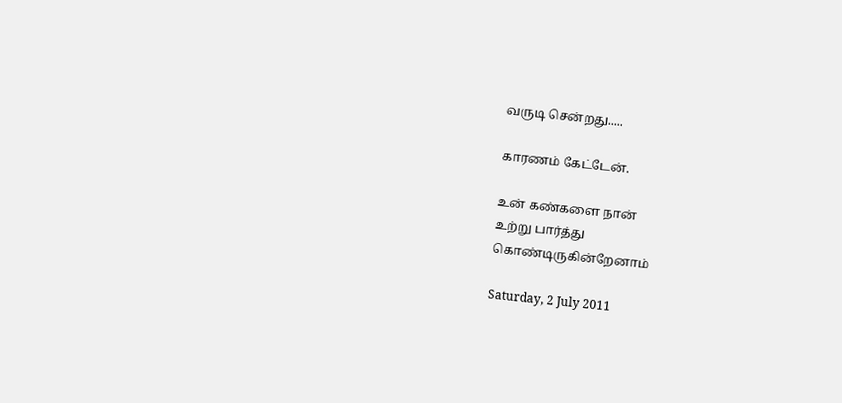வருடி சென்றது.....

காரணம் கேட்டேன்.

உன் கண்களை நான்
உற்று பார்த்து
கொண்டிருகின்றேனாம்

Saturday, 2 July 2011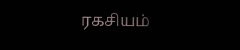ரகசியம்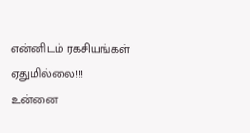என்னிடம் ரகசியங்கள்
ஏதுமில்லை!!!
உன்னை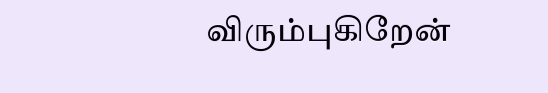விரும்புகிறேன்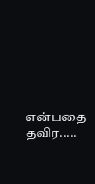என்பதை தவிர.....